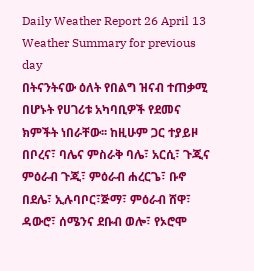Daily Weather Report 26 April 13
Weather Summary for previous day
በትናንትናው ዕለት የበልግ ዝናብ ተጠቃሚ በሆኑት የሀገሪቱ አካባቢዎች የደመና ክምችት ነበራቸው፡፡ ከዚሁም ጋር ተያይዞ በቦረና፣ ባሌና ምስራቅ ባሌ፣ አርሲ፣ ጉጂና ምዕራብ ጉጂ፣ ምዕራብ ሐረርጌ፣ ቡኖ በደሌ፣ ኢሉባቦር፣ጅማ፣ ምዕራብ ሸዋ፣ ዳውሮ፣ ሰሜንና ደቡብ ወሎ፣ የኦሮሞ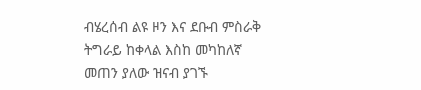ብሄረሰብ ልዩ ዞን እና ደቡብ ምስራቅ ትግራይ ከቀላል እስከ መካከለኛ መጠን ያለው ዝናብ ያገኙ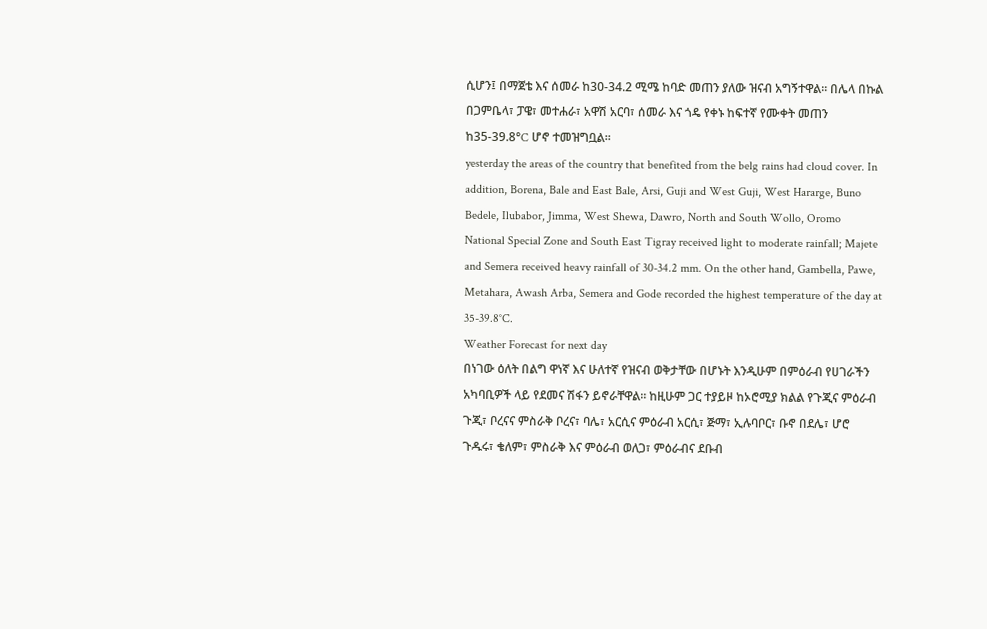ሲሆን፤ በማጀቴ እና ሰመራ ከ30-34.2 ሚሜ ከባድ መጠን ያለው ዝናብ አግኝተዋል፡፡ በሌላ በኩል በጋምቤላ፣ ፓዌ፣ መተሐራ፣ አዋሽ አርባ፣ ሰመራ እና ጎዴ የቀኑ ከፍተኛ የሙቀት መጠን ከ35-39.8°C ሆኖ ተመዝግቧል፡፡
yesterday the areas of the country that benefited from the belg rains had cloud cover. In addition, Borena, Bale and East Bale, Arsi, Guji and West Guji, West Hararge, Buno Bedele, Ilubabor, Jimma, West Shewa, Dawro, North and South Wollo, Oromo National Special Zone and South East Tigray received light to moderate rainfall; Majete and Semera received heavy rainfall of 30-34.2 mm. On the other hand, Gambella, Pawe, Metahara, Awash Arba, Semera and Gode recorded the highest temperature of the day at 35-39.8°C.
Weather Forecast for next day
በነገው ዕለት በልግ ዋነኛ እና ሁለተኛ የዝናብ ወቅታቸው በሆኑት እንዲሁም በምዕራብ የሀገራችን አካባቢዎች ላይ የደመና ሽፋን ይኖራቸዋል፡፡ ከዚሁም ጋር ተያይዞ ከኦሮሚያ ክልል የጉጂና ምዕራብ ጉጂ፣ ቦረናና ምስራቅ ቦረና፣ ባሌ፣ አርሲና ምዕራብ አርሲ፣ ጅማ፣ ኢሉባቦር፣ ቡኖ በደሌ፣ ሆሮ ጉዱሩ፣ ቄለም፣ ምስራቅ እና ምዕራብ ወለጋ፣ ምዕራብና ደቡብ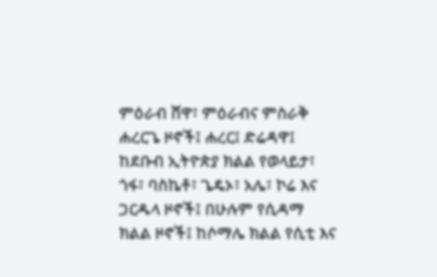ምዕራብ ሸዋ፣ ምዕራብና ምስራቅ ሐረርጌ ዞኖች፤ ሐረር፤ ድሬዳዋ፤ ከደቡብ ኢትዮጵያ ክልል የወላይታ፣ ጎፋ፣ ባስኬቶ፣ ጌዴኦ፣ አሌ፣ ኮሬ እና ጋርዱላ ዞኖች፤ በሁሉም የሲዳማ ክልል ዞኖች፤ ከሶማሌ ክልል የሲቲ እና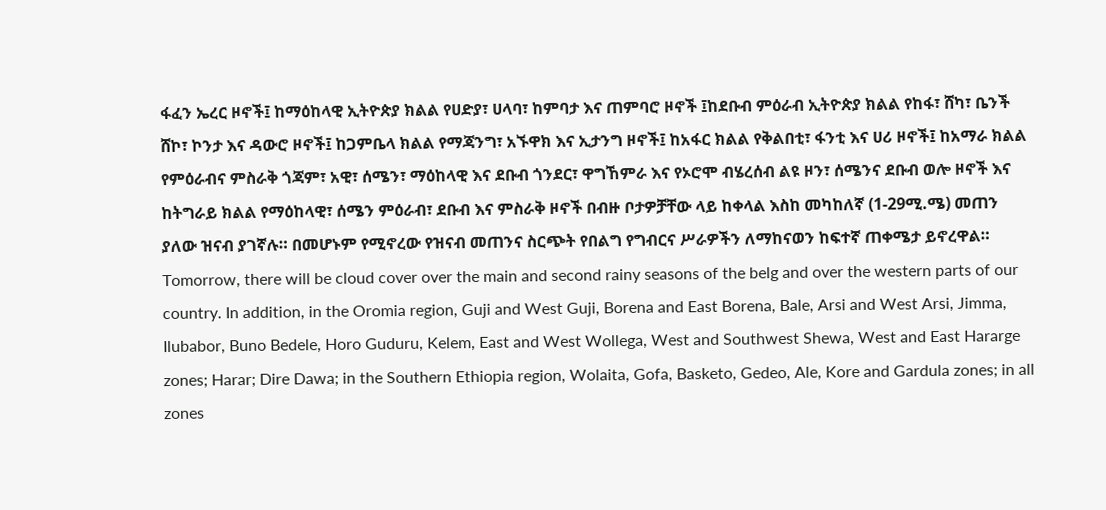ፋፈን ኤረር ዞኖች፤ ከማዕከላዊ ኢትዮጵያ ክልል የሀድያ፣ ሀላባ፣ ከምባታ እና ጠምባሮ ዞኖች ፤ከደቡብ ምዕራብ ኢትዮጵያ ክልል የከፋ፣ ሸካ፣ ቤንች ሸኮ፣ ኮንታ እና ዳውሮ ዞኖች፤ ከጋምቤላ ክልል የማጃንግ፣ አኙዋክ እና ኢታንግ ዞኖች፤ ከአፋር ክልል የቅልበቲ፣ ፋንቲ እና ሀሪ ዞኖች፤ ከአማራ ክልል የምዕራብና ምስራቅ ጎጃም፣ አዊ፣ ሰሜን፣ ማዕከላዊ እና ደቡብ ጎንደር፣ ዋግኸምራ እና የኦሮሞ ብሄረሰብ ልዩ ዞን፣ ሰሜንና ደቡብ ወሎ ዞኖች እና ከትግራይ ክልል የማዕከላዊ፣ ሰሜን ምዕራብ፣ ደቡብ እና ምስራቅ ዞኖች በብዙ ቦታዎቻቸው ላይ ከቀላል እስከ መካከለኛ (1-29ሚ.ሜ) መጠን ያለው ዝናብ ያገኛሉ። በመሆኑም የሚኖረው የዝናብ መጠንና ስርጭት የበልግ የግብርና ሥራዎችን ለማከናወን ከፍተኛ ጠቀሜታ ይኖረዋል።
Tomorrow, there will be cloud cover over the main and second rainy seasons of the belg and over the western parts of our country. In addition, in the Oromia region, Guji and West Guji, Borena and East Borena, Bale, Arsi and West Arsi, Jimma, Ilubabor, Buno Bedele, Horo Guduru, Kelem, East and West Wollega, West and Southwest Shewa, West and East Hararge zones; Harar; Dire Dawa; in the Southern Ethiopia region, Wolaita, Gofa, Basketo, Gedeo, Ale, Kore and Gardula zones; in all zones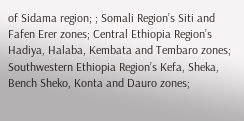of Sidama region; ; Somali Region’s Siti and Fafen Erer zones; Central Ethiopia Region’s Hadiya, Halaba, Kembata and Tembaro zones; Southwestern Ethiopia Region’s Kefa, Sheka, Bench Sheko, Konta and Dauro zones;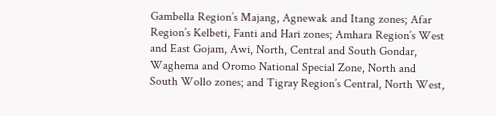Gambella Region’s Majang, Agnewak and Itang zones; Afar Region’s Kelbeti, Fanti and Hari zones; Amhara Region’s West and East Gojam, Awi, North, Central and South Gondar, Waghema and Oromo National Special Zone, North and South Wollo zones; and Tigray Region’s Central, North West,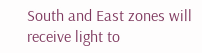South and East zones will receive light to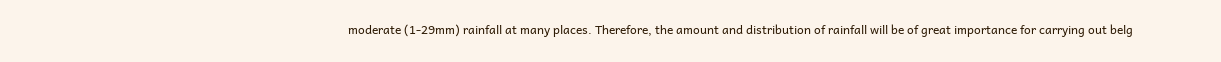moderate (1-29mm) rainfall at many places. Therefore, the amount and distribution of rainfall will be of great importance for carrying out belg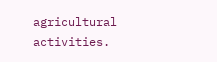agricultural activities.